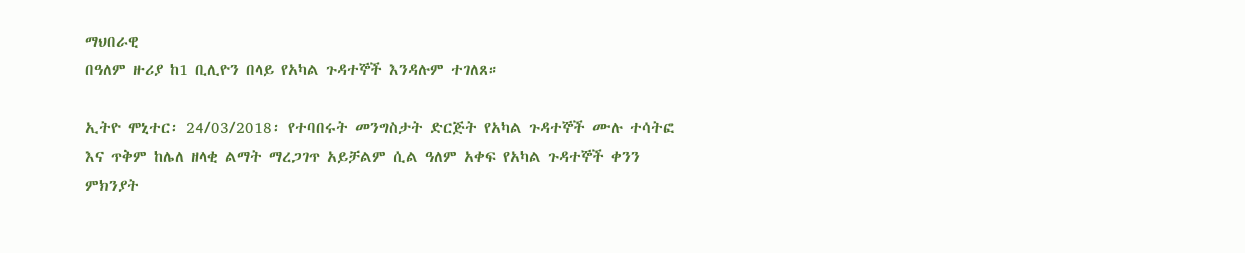ማህበራዊ
በዓለም ዙሪያ ከ1 ቢሊዮን በላይ የአካል ጉዳተኞች እንዳሉም ተገለጸ።

ኢትዮ ሞኒተር፡ 24/03/2018፡ የተባበሩት መንግስታት ድርጅት የአካል ጉዳተኞች ሙሉ ተሳትፎ እና ጥቅም ከሌለ ዘላቂ ልማት ማረጋገጥ አይቻልም ሲል ዓለም አቀፍ የአካል ጉዳተኞች ቀንን ምክንያት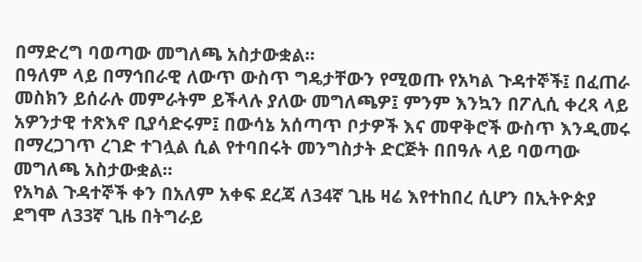በማድረግ ባወጣው መግለጫ አስታውቋል።
በዓለም ላይ በማኅበራዊ ለውጥ ውስጥ ግዴታቸውን የሚወጡ የአካል ጉዳተኞች፤ በፈጠራ መስክን ይሰራሉ መምራትም ይችላሉ ያለው መግለጫዎ፤ ምንም እንኳን በፖሊሲ ቀረጻ ላይ አዎንታዊ ተጽእኖ ቢያሳድሩም፤ በውሳኔ አሰጣጥ ቦታዎች እና መዋቅሮች ውስጥ እንዲመሩ በማረጋገጥ ረገድ ተገሏል ሲል የተባበሩት መንግስታት ድርጅት በበዓሉ ላይ ባወጣው መግለጫ አስታውቋል።
የአካል ጉዳተኞች ቀን በአለም አቀፍ ደረጃ ለ34ኛ ጊዜ ዛሬ እየተከበረ ሲሆን በኢትዮጵያ ደግሞ ለ33ኛ ጊዜ በትግራይ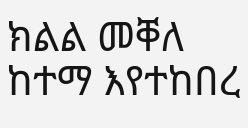ክልል መቐለ ከተማ እየተከበረ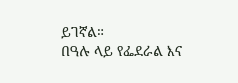ይገኛል።
በዓሉ ላይ የፌደራል እና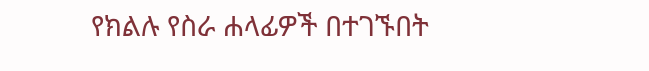የክልሉ የስራ ሐላፊዎች በተገኙበት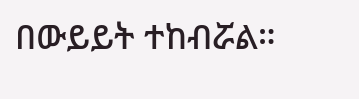በውይይት ተከብሯል።